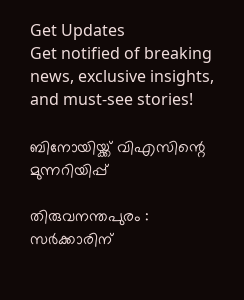Get Updates
Get notified of breaking news, exclusive insights, and must-see stories!

ബിനോയിയ്ക്ക് വിഎസിന്റെ മുന്നറിയിപ്പ്

തിരുവനന്തപുരം : സര്‍ക്കാരിന്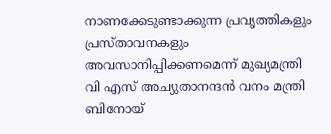നാണക്കേടുണ്ടാക്കുന്ന പ്രവൃത്തികളും പ്രസ്താവനകളും അവസാനിപ്പിക്കണമെന്ന് മുഖ്യമന്ത്രി വി എസ് അച്യുതാനന്ദന്‍ വനം മന്ത്രി ബിനോയ്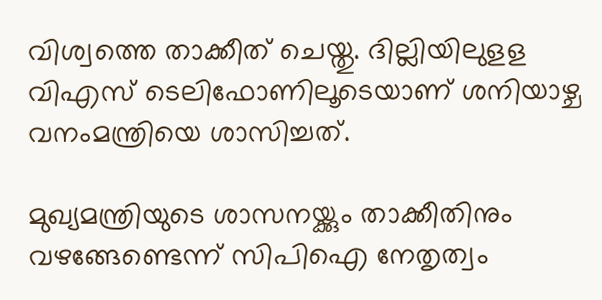വിശ്വത്തെ താക്കീത് ചെയ്തു. ദില്ലിയിലുളള വിഎസ് ടെലിഫോണിലൂടെയാണ് ശനിയാഴ്ച വനംമന്ത്രിയെ ശാസിച്ചത്.

മുഖ്യമന്ത്രിയുടെ ശാസനയ്ക്കും താക്കീതിനും വഴങ്ങേണ്ടെന്ന് സിപിഐ നേതൃത്വം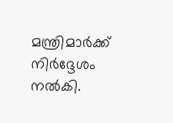മന്ത്രിമാര്‍ക്ക് നിര്‍ദ്ദേശം നല്‍കി.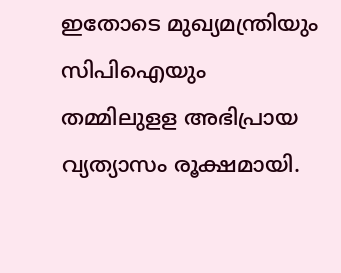ഇതോടെ മുഖ്യമന്ത്രിയും സിപിഐയും തമ്മിലുളള അഭിപ്രായ വ്യത്യാസം രൂക്ഷമായി.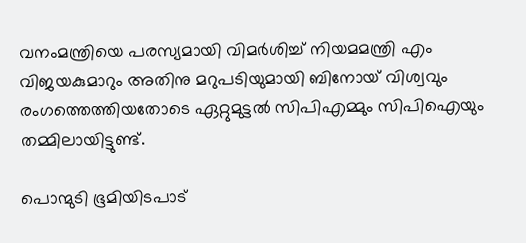വനംമന്ത്രിയെ പരസ്യമായി വിമര്‍ശിച്ച് നിയമമന്ത്രി എം വിജയകുമാറും അതിനു മറുപടിയുമായി ബിനോയ് വിശ്വവും രംഗത്തെത്തിയതോടെ ഏറ്റുമുട്ടല്‍ സിപിഎമ്മും സിപിഐയും തമ്മിലായിട്ടുണ്ട്.

പൊന്മുടി ഭൂമിയിടപാട്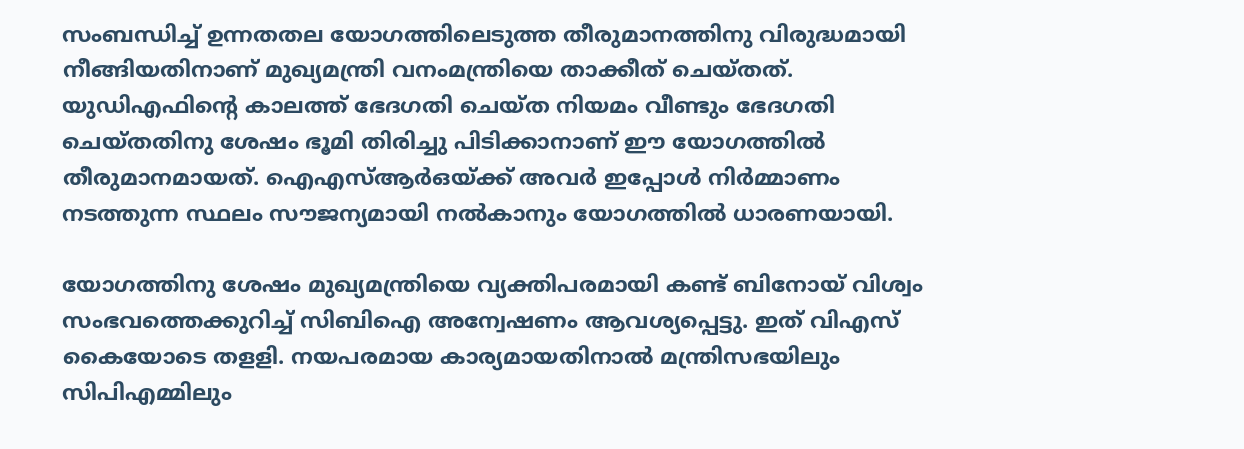സംബന്ധിച്ച് ഉന്നതതല യോഗത്തിലെടുത്ത തീരുമാനത്തിനു വിരുദ്ധമായി നീങ്ങിയതിനാണ് മുഖ്യമന്ത്രി വനംമന്ത്രിയെ താക്കീത് ചെയ്തത്. യുഡിഎഫിന്റെ കാലത്ത് ഭേദഗതി ചെയ്ത നിയമം വീണ്ടും ഭേദഗതി ചെയ്തതിനു ശേഷം ഭൂമി തിരിച്ചു പിടിക്കാനാണ് ഈ യോഗത്തില്‍ തീരുമാനമായത്. ഐഎസ്ആര്‍ഒയ്ക്ക് അവര്‍ ഇപ്പോള്‍ നിര്‍മ്മാണം നടത്തുന്ന സ്ഥലം സൗജന്യമായി നല്‍കാനും യോഗത്തില്‍ ധാരണയായി.

യോഗത്തിനു ശേഷം മുഖ്യമന്ത്രിയെ വ്യക്തിപരമായി കണ്ട് ബിനോയ് വിശ്വം സംഭവത്തെക്കുറിച്ച് സിബിഐ അന്വേഷണം ആവശ്യപ്പെട്ടു. ഇത് വിഎസ് കൈയോടെ തളളി. നയപരമായ കാര്യമായതിനാല്‍ മന്ത്രിസഭയിലും സിപിഎമ്മിലും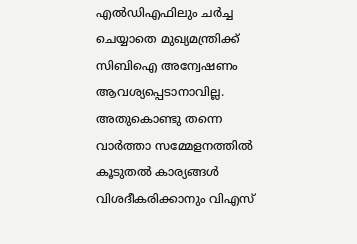എല്‍ഡിഎഫിലും ചര്‍ച്ച ചെയ്യാതെ മുഖ്യമന്ത്രിക്ക് സിബിഐ അന്വേഷണം ആവശ്യപ്പെടാനാവില്ല. അതുകൊണ്ടു തന്നെ വാര്‍ത്താ സമ്മേളനത്തില്‍ കൂടുതല്‍ കാര്യങ്ങള്‍ വിശദീകരിക്കാനും വിഎസ്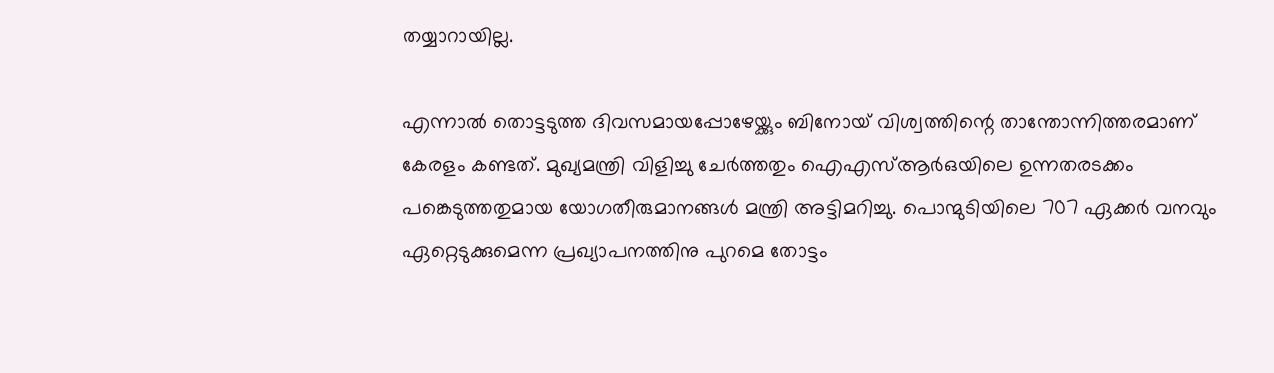തയ്യാറായില്ല.

എന്നാല്‍ തൊട്ടടുത്ത ദിവസമായപ്പോഴേയ്ക്കും ബിനോയ് വിശ്വത്തിന്റെ താന്തോന്നിത്തരമാണ് കേരളം കണ്ടത്. മുഖ്യമന്ത്രി വിളിച്ചു ചേര്‍ത്തതും ഐഎസ്ആര്‍ഒയിലെ ഉന്നതരടക്കം പങ്കെടുത്തതുമായ യോഗതീരുമാനങ്ങള്‍ മന്ത്രി അട്ടിമറിച്ചു. പൊന്മുടിയിലെ 707 ഏക്കര്‍ വനവും ഏറ്റെടുക്കുമെന്ന പ്രഖ്യാപനത്തിനു പുറമെ തോട്ടം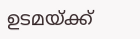ഉടമയ്ക്ക്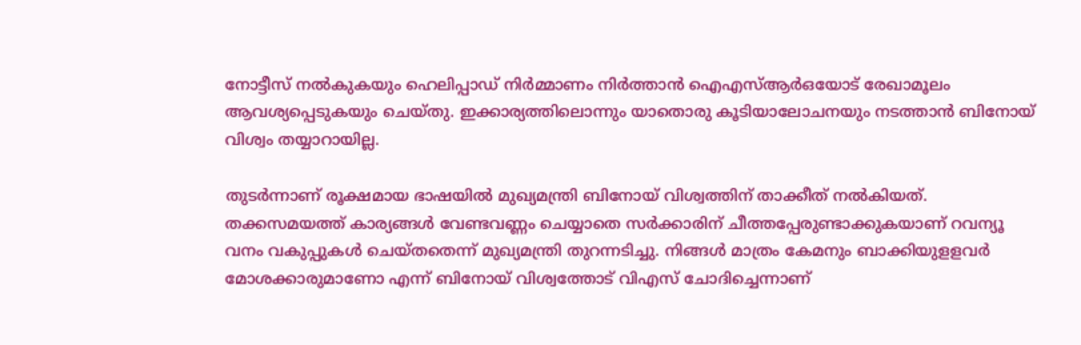നോട്ടീസ് നല്‍കുകയും ഹെലിപ്പാഡ് നിര്‍മ്മാണം നിര്‍ത്താന്‍ ഐഎസ്ആര്‍ഒയോട് രേഖാമൂലം ആവശ്യപ്പെടുകയും ചെയ്തു. ഇക്കാര്യത്തിലൊന്നും യാതൊരു കൂടിയാലോചനയും നടത്താന്‍ ബിനോയ് വിശ്വം തയ്യാറായില്ല.

തുടര്‍ന്നാണ് രൂക്ഷമായ ഭാഷയില്‍ മുഖ്യമന്ത്രി ബിനോയ് വിശ്വത്തിന് താക്കീത് നല്‍കിയത്. തക്കസമയത്ത് കാര്യങ്ങള്‍ വേണ്ടവണ്ണം ചെയ്യാതെ സര്‍ക്കാരിന് ചീത്തപ്പേരുണ്ടാക്കുകയാണ് റവന്യൂ വനം വകുപ്പുകള്‍ ചെയ്തതെന്ന് മുഖ്യമന്ത്രി തുറന്നടിച്ചു. നിങ്ങള്‍ മാത്രം കേമനും ബാക്കിയുളളവര്‍ മോശക്കാരുമാണോ എന്ന് ബിനോയ് വിശ്വത്തോട് വിഎസ് ചോദിച്ചെന്നാണ്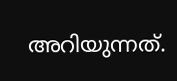അറിയുന്നത്.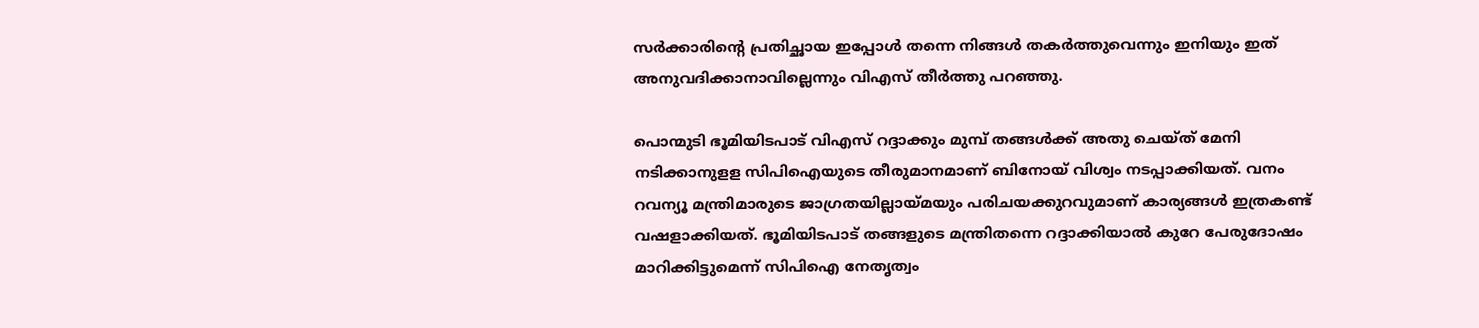സര്‍ക്കാരിന്റെ പ്രതിച്ഛായ ഇപ്പോള്‍ തന്നെ നിങ്ങള്‍ തകര്‍ത്തുവെന്നും ഇനിയും ഇത് അനുവദിക്കാനാവില്ലെന്നും വിഎസ് തീര്‍ത്തു പറഞ്ഞു.

പൊന്മുടി ഭൂമിയിടപാട് വിഎസ് റദ്ദാക്കും മുമ്പ് തങ്ങള്‍ക്ക് അതു ചെയ്ത് മേനി നടിക്കാനുളള സിപിഐയുടെ തീരുമാനമാണ് ബിനോയ് വിശ്വം നടപ്പാക്കിയത്. വനം റവന്യൂ മന്ത്രിമാരുടെ ജാഗ്രതയില്ലായ്മയും പരിചയക്കുറവുമാണ് കാര്യങ്ങള്‍ ഇത്രകണ്ട് വഷളാക്കിയത്. ഭൂമിയിടപാട് തങ്ങളുടെ മന്ത്രിതന്നെ റദ്ദാക്കിയാല്‍ കുറേ പേരുദോഷം മാറിക്കിട്ടുമെന്ന് സിപിഐ നേതൃത്വം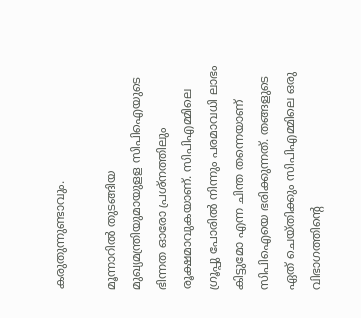കരുതുന്നുണ്ടാവും.

മൂന്നാറില്‍ തുടങ്ങിയ മുഖ്യമന്ത്രിയുമായുളള സിപിഐയുടെ ഭിന്നത ഓരോ പ്രശ്നത്തിലും രൂക്ഷമാവുകയാണ്. സിപിഎമ്മിലെ ഗ്രൂപ്പു പോരില്‍ നിന്നും പരമാവധി ലാഭം കിട്ടുമോ എന്ന ചിന്ത തന്നെയാണ് സിപിഐയെ ഭരിക്കുന്നത്. തങ്ങളുടെ ഏത് ചെയ്തിക്കും സിപിഎമ്മിലെ ഒരു വിഭാഗത്തിന്റെ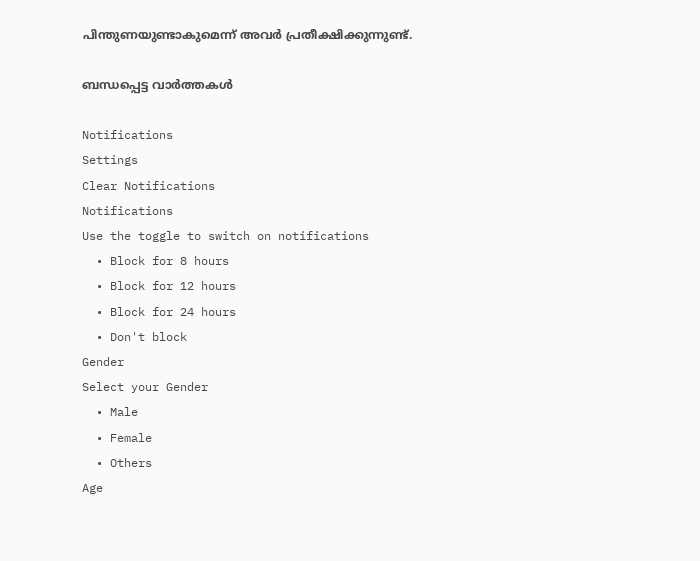പിന്തുണയുണ്ടാകുമെന്ന് അവര്‍ പ്രതീക്ഷിക്കുന്നുണ്ട്.

ബന്ധപ്പെട്ട വാര്‍ത്തകള്‍

Notifications
Settings
Clear Notifications
Notifications
Use the toggle to switch on notifications
  • Block for 8 hours
  • Block for 12 hours
  • Block for 24 hours
  • Don't block
Gender
Select your Gender
  • Male
  • Female
  • Others
Age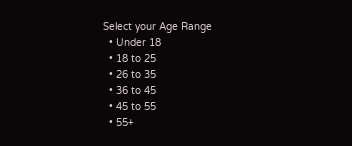Select your Age Range
  • Under 18
  • 18 to 25
  • 26 to 35
  • 36 to 45
  • 45 to 55
  • 55+